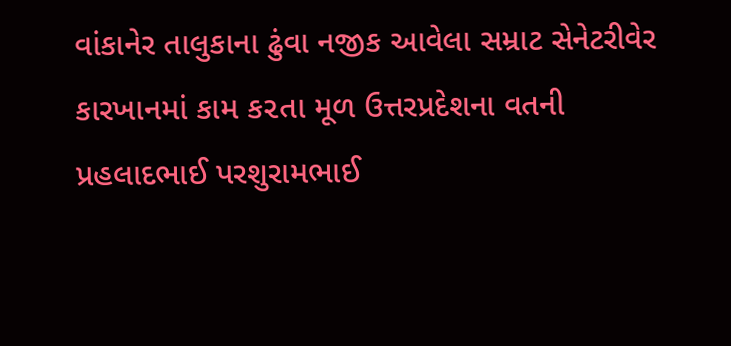વાંકાનેર તાલુકાના ઢુંવા નજીક આવેલા સમ્રાટ સેનેટરીવેર કારખાનમાં કામ ક૨તા મૂળ ઉત્તરપ્રદેશના વતની પ્રહલાદભાઈ પરશુરામભાઈ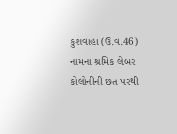કુશવાહા (ઉ.વ.46) નામના શ્રમિક લેબર કોલોનીની છત પરથી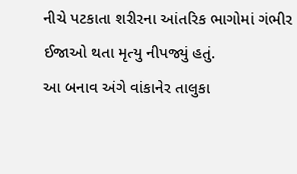નીચે પટકાતા શરીરના આંતરિક ભાગોમાં ગંભીર ઈજાઓ થતા મૃત્યુ નીપજ્યું હતું.
આ બનાવ અંગે વાંકાનેર તાલુકા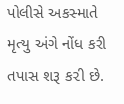પોલીસે અકસ્માતે મૃત્યુ અંગે નોંધ કરી તપાસ શરૂ ક૨ી છે.